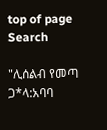top of page
Search

"ሊሰልብ የመጣ ጋ*ላ:አባባ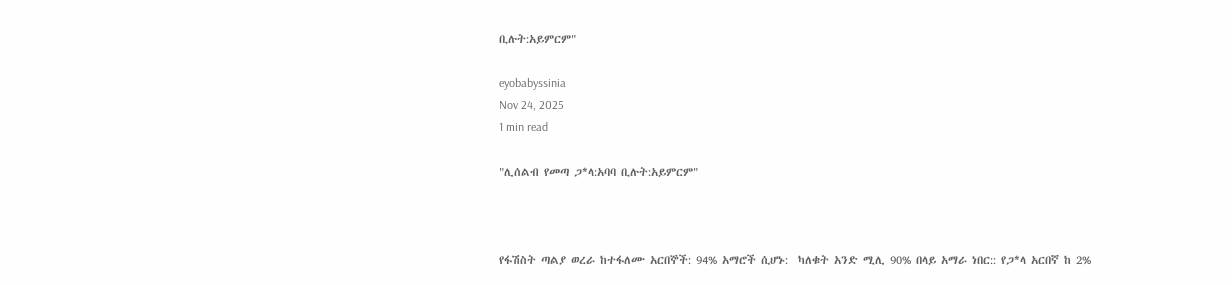ቢሉት:አይምርም"

eyobabyssinia
Nov 24, 2025
1 min read

"ሊሰልብ የመጣ ጋ*ላ:አባባ ቢሉት:አይምርም"



የፋሽስት ጣልያ ወረራ ከተፋለሙ አርበኞች: 94% አማሮች ሲሆኑ:  ካለቁት አንድ ሚሊ 90% በላይ አማራ ነበር:: የጋ*ላ አርበኛ ከ 2%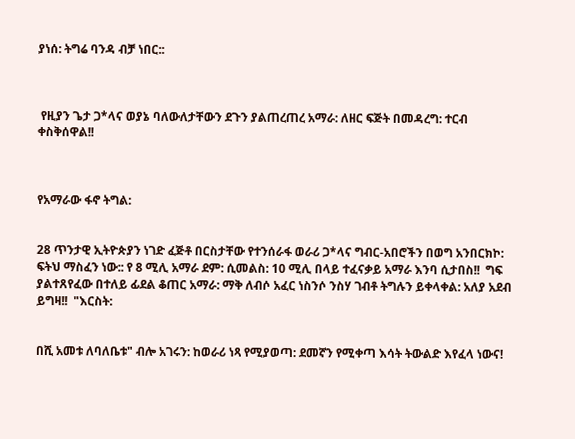ያነሰ: ትግሬ ባንዳ ብቻ ነበር::



 የዚያን ጌታ ጋ*ላና ወያኔ ባለውለታቸውን ደጉን ያልጠረጠረ አማራ: ለዘር ፍጅት በመዳረግ: ተርብ  ቀስቅሰዋል!!



የአማራው ፋኖ ትግል:


28 ጥንታዊ ኢትዮጵያን ነገድ ፈጅቶ በርስታቸው የተንሰራፋ ወራሪ ጋ*ላና ግብር-አበሮችን በወግ አንበርክኮ: ፍትህ ማስፈን ነው:: የ 8 ሚሊ አማራ ደም: ሲመልስ: 10 ሚሊ በላይ ተፈናቃይ አማራ እንባ ሲታበስ!!  ግፍ ያልተጸየፈው በተለይ ፊደል ቆጠር አማራ: ማቅ ለብሶ አፈር ነስንሶ ንስሃ ገብቶ ትግሉን ይቀላቀል: አለያ አደብ ይግዛ!!  "እርስት:


በሺ አመቱ ለባለቤቱ" ብሎ አገሩን: ከወራሪ ነጻ የሚያወጣ: ደመኛን የሚቀጣ እሳት ትውልድ እየፈላ ነውና!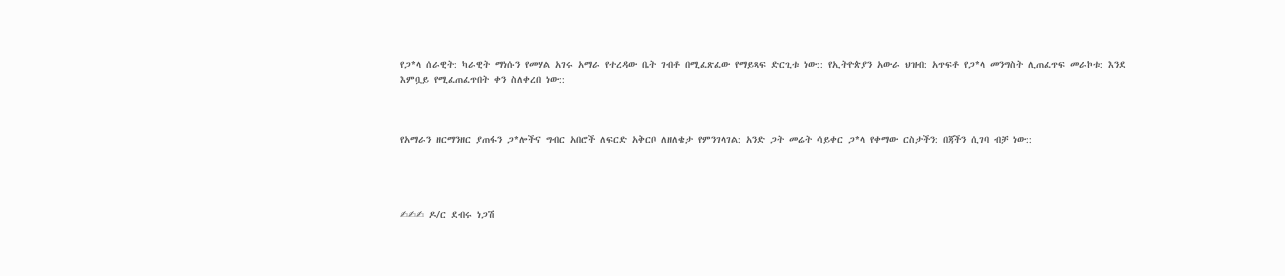የጋ*ላ ሰራዊት: ካራዊት ማነሱን የመሃል አገሩ አማራ የተረዳው ቤት ገብቶ በሚፈጽፈው የማይጻፍ ድርጊቱ ነው:: የኢትዮጵያን አውራ ህዝብ: አጥፍቶ የጋ*ላ መንግስት ሊጠፈጥፍ መራኮቱ: እንደ እምቧይ የሚፈጠፈጥበት ቀን ስለቀረበ ነው::



የአማራን ዘርማንዘር ያጠፋን ጋ*ሎችና ግብር አበሮች ለፍርድ አቅርቦ ለዘለቄታ የምንገላገል: አንድ ጋት መሬት ሳይቀር ጋ*ላ የቀማው ርስታችን: በጃችን ሲገባ ብቻ ነው::




✍✍✍ ዶ/ር ደብሩ ነጋሽ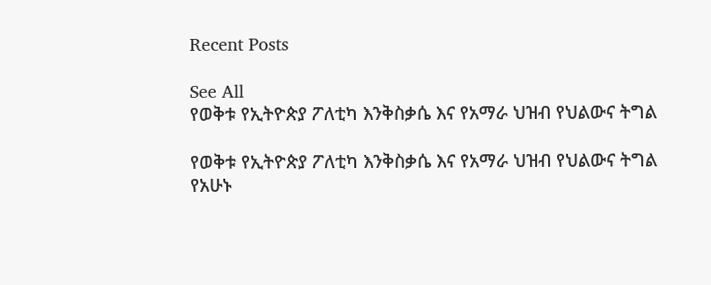Recent Posts

See All
የወቅቱ የኢትዮጵያ ፖለቲካ እንቅስቃሴ እና የአማራ ህዝብ የህልውና ትግል

የወቅቱ የኢትዮጵያ ፖለቲካ እንቅስቃሴ እና የአማራ ህዝብ የህልውና ትግል የአሁኑ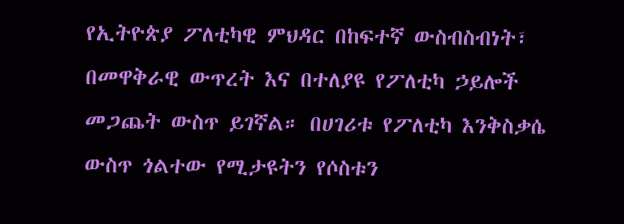የኢትዮጵያ ፖለቲካዊ ምህዳር በከፍተኛ ውስብስብነት፣ በመዋቅራዊ ውጥረት እና በተለያዩ የፖለቲካ ኃይሎች መጋጨት ውስጥ ይገኛል። በሀገሪቱ የፖለቲካ እንቅስቃሴ ውስጥ ጎልተው የሚታዩትን የሶስቱን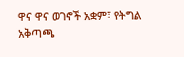ዋና ዋና ወገኖች አቋም፣ የትግል አቅጣጫ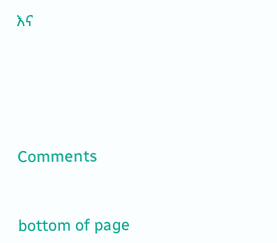እና





Comments


bottom of page